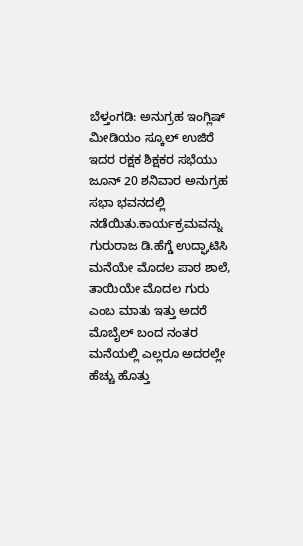ಬೆಳ್ತಂಗಡಿ: ಅನುಗ್ರಹ ಇಂಗ್ಲಿಷ್ ಮೀಡಿಯಂ ಸ್ಕೂಲ್ ಉಜಿರೆ ಇದರ ರಕ್ಷಕ ಶಿಕ್ಷಕರ ಸಭೆಯು ಜೂನ್ 20 ಶನಿವಾರ ಅನುಗ್ರಹ ಸಭಾ ಭವನದಲ್ಲಿ ನಡೆಯಿತು.ಕಾರ್ಯಕ್ರಮವನ್ನು ಗುರುರಾಜ ಡಿ.ಹೆಗ್ಡೆ ಉದ್ಘಾಟಿಸಿ ಮನೆಯೇ ಮೊದಲ ಪಾಠ ಶಾಲೆ, ತಾಯಿಯೇ ಮೊದಲ ಗುರು ಎಂಬ ಮಾತು ಇತ್ತು ಅದರೆ ಮೊಬೈಲ್ ಬಂದ ನಂತರ ಮನೆಯಲ್ಲಿ ಎಲ್ಲರೂ ಅದರಲ್ಲೇ ಹೆಚ್ಚು ಹೊತ್ತು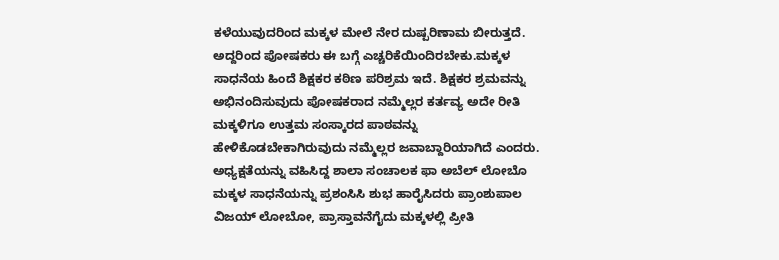ಕಳೆಯುವುದರಿಂದ ಮಕ್ಕಳ ಮೇಲೆ ನೇರ ದುಷ್ಪರಿಣಾಮ ಬೀರುತ್ತದೆ. ಅದ್ದರಿಂದ ಪೋಷಕರು ಈ ಬಗ್ಗೆ ಎಚ್ಚರಿಕೆಯಿಂದಿರಬೇಕು.ಮಕ್ಕಳ ಸಾಧನೆಯ ಹಿಂದೆ ಶಿಕ್ಷಕರ ಕಠಿಣ ಪರಿಶ್ರಮ ಇದೆ. ಶಿಕ್ಷಕರ ಶ್ರಮವನ್ನು ಅಭಿನಂದಿಸುವುದು ಪೋಷಕರಾದ ನಮ್ಮೆಲ್ಲರ ಕರ್ತವ್ಯ ಅದೇ ರೀತಿ ಮಕ್ಕಳಿಗೂ ಉತ್ತಮ ಸಂಸ್ಕಾರದ ಪಾಠವನ್ನು ಹೇಳಿಕೊಡಬೇಕಾಗಿರುವುದು ನಮ್ಮೆಲ್ಲರ ಜವಾಬ್ದಾರಿಯಾಗಿದೆ ಎಂದರು.
ಅಧ್ಯಕ್ಷತೆಯನ್ನು ವಹಿಸಿದ್ದ ಶಾಲಾ ಸಂಚಾಲಕ ಫಾ ಅಬೆಲ್ ಲೋಬೊ ಮಕ್ಕಳ ಸಾಧನೆಯನ್ನು ಪ್ರಶಂಸಿಸಿ ಶುಭ ಹಾರೈಸಿದರು ಪ್ರಾಂಶುಪಾಲ ವಿಜಯ್ ಲೋಬೋ, ಪ್ರಾಸ್ತಾವನೆಗೈದು ಮಕ್ಕಳಲ್ಲಿ ಪ್ರೀತಿ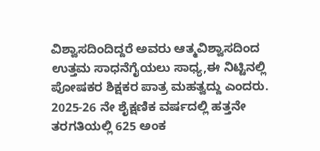ವಿಶ್ವಾಸದಿಂದಿದ್ದರೆ ಅವರು ಆತ್ಮವಿಶ್ವಾಸದಿಂದ ಉತ್ತಮ ಸಾಧನೆಗೈಯಲು ಸಾಧ್ಯ,ಈ ನಿಟ್ಟಿನಲ್ಲಿ ಪೋಷಕರ ಶಿಕ್ಷಕರ ಪಾತ್ರ ಮಹತ್ವದ್ದು ಎಂದರು.
2025-26 ನೇ ಶೈಕ್ಷಣಿಕ ವರ್ಷದಲ್ಲಿ ಹತ್ತನೇ ತರಗತಿಯಲ್ಲಿ 625 ಅಂಕ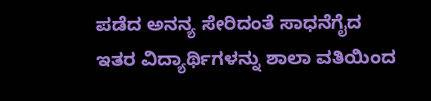ಪಡೆದ ಅನನ್ಯ ಸೇರಿದಂತೆ ಸಾಧನೆಗೈದ ಇತರ ವಿದ್ಯಾರ್ಥಿಗಳನ್ನು ಶಾಲಾ ವತಿಯಿಂದ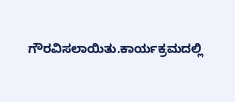ಗೌರವಿಸಲಾಯಿತು.ಕಾರ್ಯಕ್ರಮದಲ್ಲಿ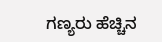ಗಣ್ಯರು ಹೆಚ್ಚಿನ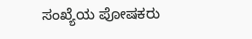ಸಂಖ್ಯೆಯ ಪೋಷಕರು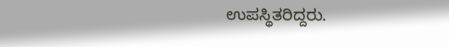ಉಪಸ್ಥಿತರಿದ್ದರು.